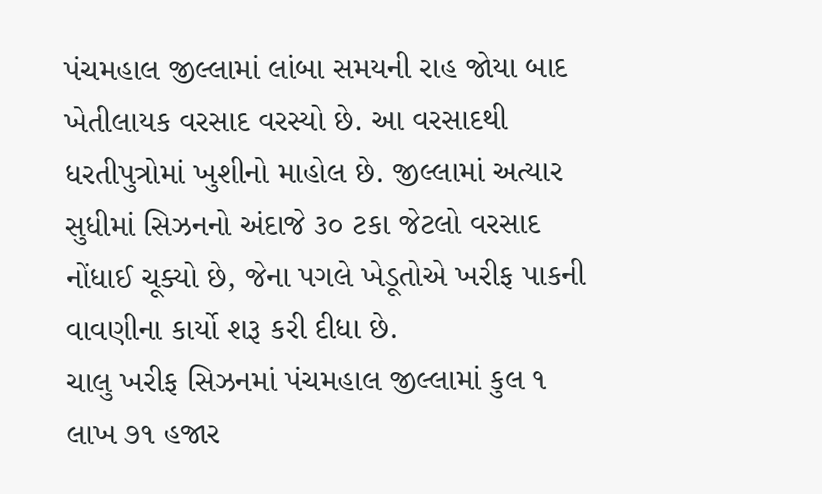પંચમહાલ જીલ્લામાં લાંબા સમયની રાહ જોયા બાદ ખેતીલાયક વરસાદ વરસ્યો છે. આ વરસાદથી ધરતીપુત્રોમાં ખુશીનો માહોલ છે. જીલ્લામાં અત્યાર સુધીમાં સિઝનનો અંદાજે ૩૦ ટકા જેટલો વરસાદ નોંધાઈ ચૂક્યો છે, જેના પગલે ખેડૂતોએ ખરીફ પાકની વાવણીના કાર્યો શરૂ કરી દીધા છે.
ચાલુ ખરીફ સિઝનમાં પંચમહાલ જીલ્લામાં કુલ ૧ લાખ ૭૧ હજાર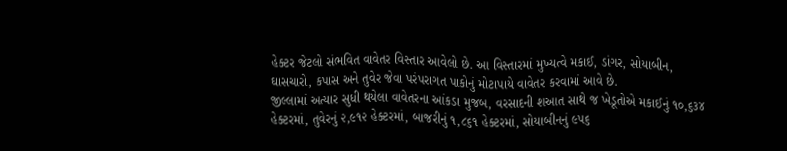હેક્ટર જેટલો સંભવિત વાવેતર વિસ્તાર આવેલો છે. આ વિસ્તારમાં મુખ્યત્વે મકાઈ, ડાંગર, સોયાબીન, ઘાસચારો, કપાસ અને તુવેર જેવા પરંપરાગત પાકોનું મોટાપાયે વાવેતર કરવામાં આવે છે.
જીલ્લામાં અત્યાર સુધી થયેલા વાવેતરના આંકડા મુજબ, વરસાદની શઆત સાથે જ ખેડૂતોએ મકાઈનું ૧૦,૬૩૪ હેક્ટરમાં, તુવેરનું ૨,૯૧૨ હેક્ટરમાં, બાજરીનું ૧,૮૬૧ હેક્ટરમાં, સોયાબીનનું ૯૫૬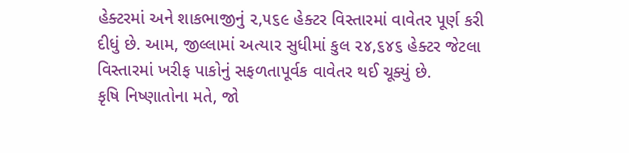હેક્ટરમાં અને શાકભાજીનું ૨,૫૬૯ હેક્ટર વિસ્તારમાં વાવેતર પૂર્ણ કરી દીધું છે. આમ, જીલ્લામાં અત્યાર સુધીમાં કુલ ૨૪,૬૪૬ હેક્ટર જેટલા વિસ્તારમાં ખરીફ પાકોનું સફળતાપૂર્વક વાવેતર થઈ ચૂક્યું છે.
કૃષિ નિષ્ણાતોના મતે, જો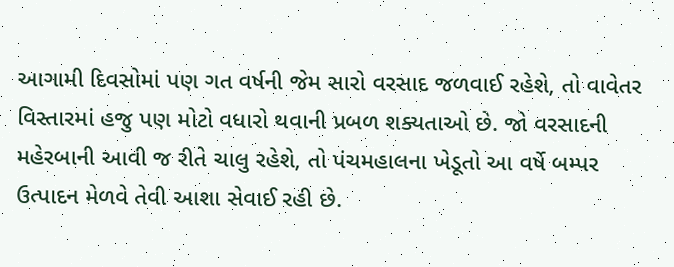આગામી દિવસોમાં પણ ગત વર્ષની જેમ સારો વરસાદ જળવાઈ રહેશે, તો વાવેતર વિસ્તારમાં હજુ પણ મોટો વધારો થવાની પ્રબળ શક્યતાઓ છે. જો વરસાદની મહેરબાની આવી જ રીતે ચાલુ રહેશે, તો પંચમહાલના ખેડૂતો આ વર્ષે બમ્પર ઉત્પાદન મેળવે તેવી આશા સેવાઈ રહી છે.